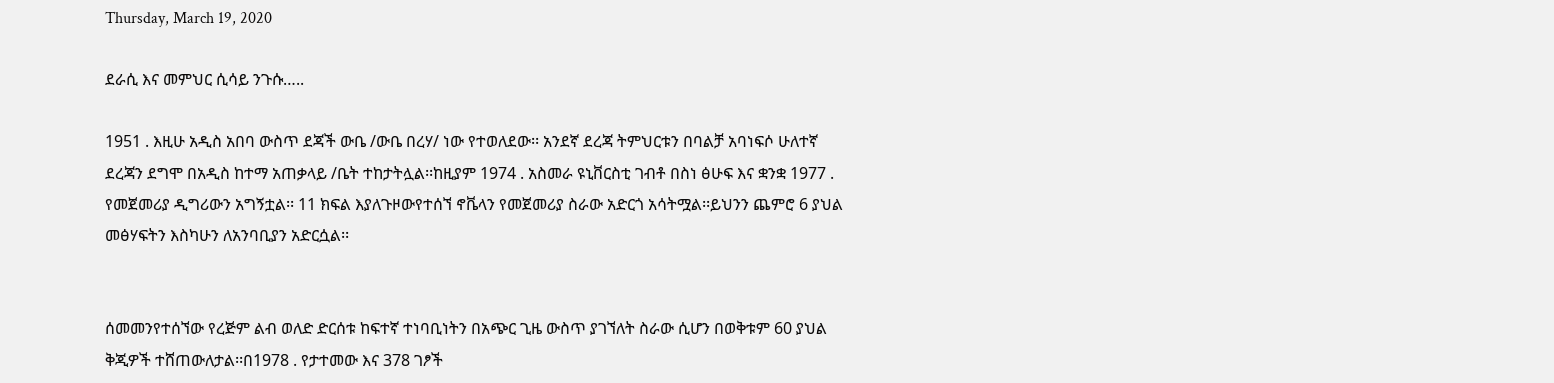Thursday, March 19, 2020

ደራሲ እና መምህር ሲሳይ ንጉሱ…..

1951 . እዚሁ አዲስ አበባ ውስጥ ደጃች ውቤ /ውቤ በረሃ/ ነው የተወለደው፡፡ አንደኛ ደረጃ ትምህርቱን በባልቻ አባነፍሶ ሁለተኛ ደረጃን ደግሞ በአዲስ ከተማ አጠቃላይ /ቤት ተከታትሏል፡፡ከዚያም 1974 . አስመራ ዩኒቨርስቲ ገብቶ በስነ ፅሁፍ እና ቋንቋ 1977 . የመጀመሪያ ዲግሪውን አግኝቷል፡፡ 11 ክፍል እያለጉዞውየተሰኘ ኖቬላን የመጀመሪያ ስራው አድርጎ አሳትሟል፡፡ይህንን ጨምሮ 6 ያህል መፅሃፍትን እስካሁን ለአንባቢያን አድርሷል፡፡


ሰመመንየተሰኘው የረጅም ልብ ወለድ ድርሰቱ ከፍተኛ ተነባቢነትን በአጭር ጊዜ ውስጥ ያገኘለት ስራው ሲሆን በወቅቱም 60 ያህል ቅጂዎች ተሸጠውለታል፡፡በ1978 . የታተመው እና 378 ገፆች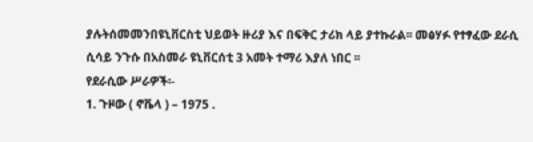ያሉትሰመመንበዩኒቨርስቲ ህይወት ዙሪያ እና በፍቅር ታሪክ ላይ ያተኩራል፡፡ መፅሃፉ የተፃፈው ደራሲ ሲሳይ ንጉሱ በአስመራ ዩኒቨርሰቲ 3 አመት ተማሪ እያለ ነበር ፡፡
የደራሲው ሥራዎች፡-
1. ጉዞው ( ኖቬላ ) – 1975 .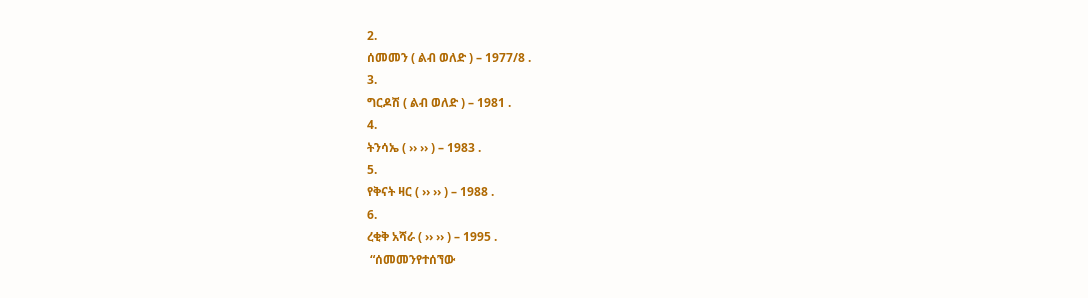2.
ሰመመን ( ልብ ወለድ ) – 1977/8 .
3.
ግርዶሽ ( ልብ ወለድ ) – 1981 .
4.
ትንሳኤ ( ›› ›› ) – 1983 .
5.
የቅናት ዛር ( ›› ›› ) – 1988 .
6.
ረቂቅ አሻራ ( ›› ›› ) – 1995 .
 “ሰመመንየተሰኘው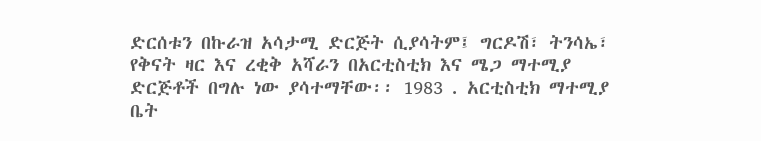ድርሰቱን በኩራዝ አሳታሚ ድርጅት ሲያሳትም፤ ግርዶሽ፣ ትንሳኤ፣ የቅናት ዛር እና ረቂቅ አሻራን በአርቲስቲክ እና ሜጋ ማተሚያ ድርጅቶች በግሉ ነው ያሳተማቸው፡፡ 1983 . አርቲስቲክ ማተሚያ ቤት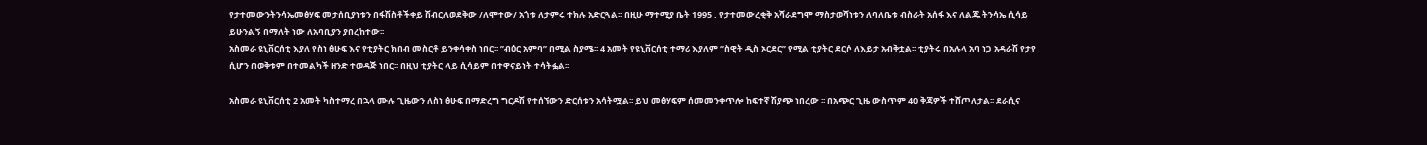የታተመውንትንሳኤመፅሃፍ መታሰቢያነቱን በፋሽስቶችቀይ ሽብርለወደቅው /ለሞተው/ አጎቱ ለታምሩ ተክሉ አድርጓል፡፡ በዚሁ ማተሚያ ቤት 1995 . የታተመውረቂቅ አሻራደግሞ ማስታወሻነቱን ለባለቤቱ ብስራት አሰፋ እና ለልጁ ትንሳኤ ሲሳይ ይሁንልኝ በማለት ነው ለአባቢያን ያበረከተው፡፡
አስመራ ዩኒቨርሰቲ እያለ የስነ ፅሁፍ እና የቲያትር ክበብ መስርቶ ይንቀሳቀስ ነበር፡፡ ’’ብዕር አምባ’’ በሚል ስያሜ፡፡ 4 አመት የዩኒቨርሰቲ ተማሪ እያለም ‘’ስዊት ዲስ ኦርደር’’ የሚል ቲያትር ደርሶ ለእይታ አብቅቷል፡፡ ቲያትሩ በአሉላ አባ ነጋ አዳራሽ የታየ ሲሆን በወቅቱም በተመልካች ዘንድ ተወዳጅ ነበር፡፡ በዚህ ቲያትር ላይ ሲሳይም በተዋናይነት ተሳትፏል፡፡

አስመራ ዩኒቨርሰቲ 2 አመት ካስተማረ በኋላ ሙሉ ጊዜውን ለስነ ፅሁፍ በማድረግ ግርዶሽ የተሰኘውን ድርሰቱን አሳትሟል፡፡ ይህ መፅሃፍም ሰመመንቀጥሎ ከፍተኛ ሽያጭ ነበረው ፡፡ በአጭር ጊዜ ውስጥም 40 ቅጃዎች ተሸጦለታል፡፡ ደራሲና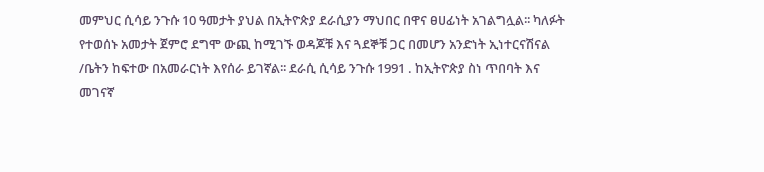መምህር ሲሳይ ንጉሱ 10 ዓመታት ያህል በኢትዮጵያ ደራሲያን ማህበር በዋና ፀሀፊነት አገልግሏል፡፡ ካለፉት የተወሰኑ አመታት ጀምሮ ደግሞ ውጪ ከሚገኙ ወዳጆቹ እና ጓደኞቹ ጋር በመሆን አንድነት ኢነተርናሽናል /ቤትን ከፍተው በአመራርነት እየሰራ ይገኛል፡፡ ደራሲ ሲሳይ ንጉሱ 1991 . ከኢትዮጵያ ስነ ጥበባት እና መገናኛ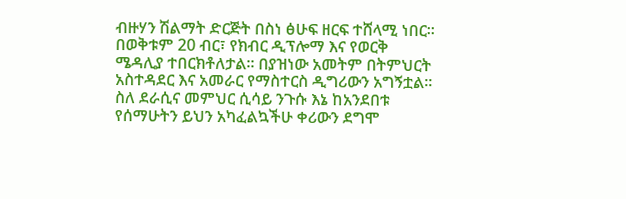ብዙሃን ሽልማት ድርጅት በስነ ፅሁፍ ዘርፍ ተሸላሚ ነበር፡፡በወቅቱም 20 ብር፣ የክብር ዲፕሎማ እና የወርቅ ሜዳሊያ ተበርክቶለታል፡፡ በያዝነው አመትም በትምህርት አስተዳደር እና አመራር የማስተርስ ዲግሪውን አግኝቷል፡፡ ስለ ደራሲና መምህር ሲሳይ ንጉሱ እኔ ከአንደበቱ የሰማሁትን ይህን አካፈልኳችሁ ቀሪውን ደግሞ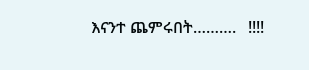እናንተ ጨምሩበት……….   !!!!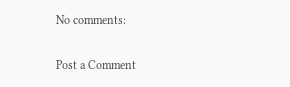No comments:

Post a Comment